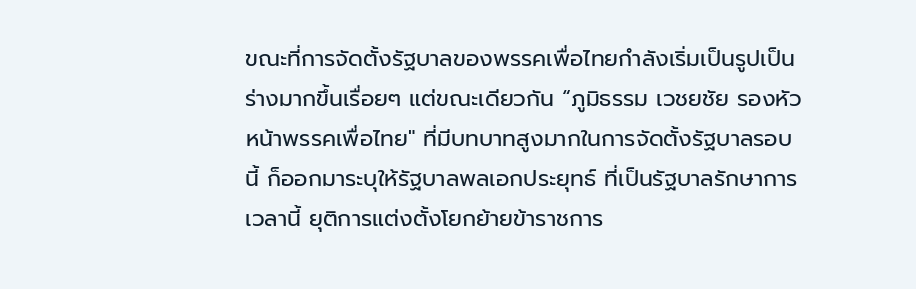ขณะที่การจัดตั้งรัฐบาลของพรรคเพื่อไทยกำลังเริ่มเป็นรูปเป็นร่างมากขึ้นเรื่อยๆ แต่ขณะเดียวกัน “ภูมิธรรม เวชยชัย รองหัวหน้าพรรคเพื่อไทย" ที่มีบทบาทสูงมากในการจัดตั้งรัฐบาลรอบนี้ ก็ออกมาระบุให้รัฐบาลพลเอกประยุทธ์ ที่เป็นรัฐบาลรักษาการเวลานี้ ยุติการแต่งตั้งโยกย้ายข้าราชการ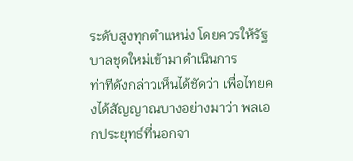ระดับสูงทุกตำแหน่ง โดยควรให้รัฐบาลชุดใหม่เข้ามาดำเนินการ
ท่าทีดังกล่าวเห็นได้ชัดว่า เพื่อไทยคงได้สัญญาณบางอย่างมาว่า พลเอกประยุทธ์ที่นอกจา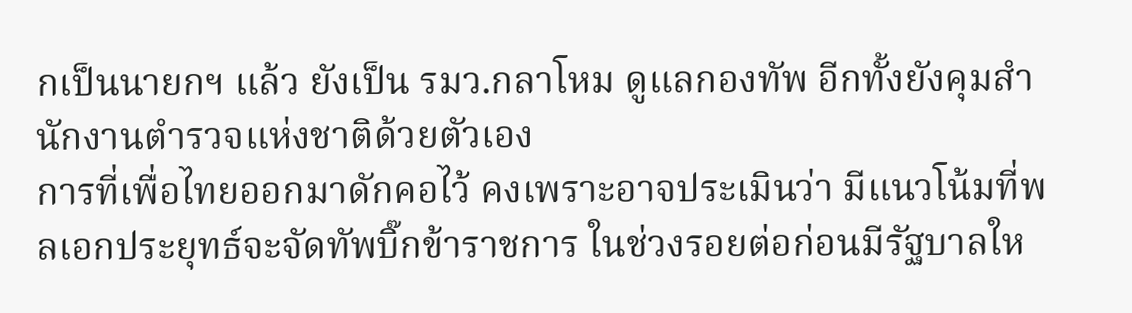กเป็นนายกฯ แล้ว ยังเป็น รมว.กลาโหม ดูแลกองทัพ อีกทั้งยังคุมสำนักงานตำรวจแห่งชาติด้วยตัวเอง
การที่เพื่อไทยออกมาดักคอไว้ คงเพราะอาจประเมินว่า มีแนวโน้มที่พลเอกประยุทธ์จะจัดทัพบิ๊กข้าราชการ ในช่วงรอยต่อก่อนมีรัฐบาลให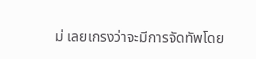ม่ เลยเกรงว่าจะมีการจัดทัพโดย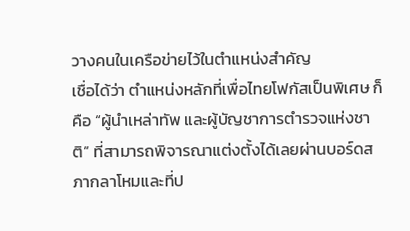วางคนในเครือข่ายไว้ในตำแหน่งสำคัญ
เชื่อได้ว่า ตำแหน่งหลักที่เพื่อไทยโฟกัสเป็นพิเศษ ก็คือ “ผู้นำเหล่าทัพ และผู้บัญชาการตำรวจแห่งชาติ” ที่สามารถพิจารณาแต่งตั้งได้เลยผ่านบอร์ดสภากลาโหมและที่ป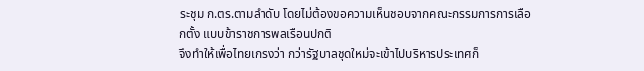ระชุม ก.ตร.ตามลำดับ โดยไม่ต้องขอความเห็นชอบจากคณะกรรมการการเลือกตั้ง แบบข้าราชการพลเรือนปกติ
จึงทำให้เพื่อไทยเกรงว่า กว่ารัฐบาลชุดใหม่จะเข้าไปบริหารประเทศก็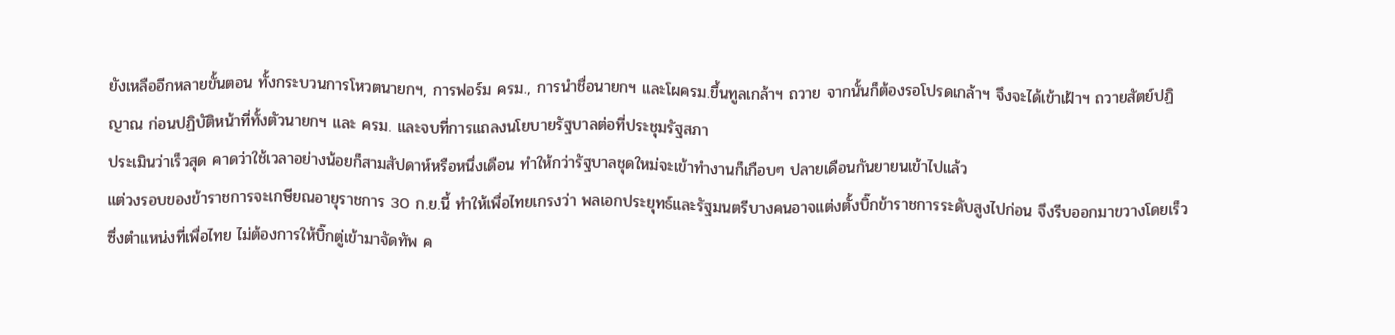ยังเหลืออีกหลายขั้นตอน ทั้งกระบวนการโหวตนายกฯ, การฟอร์ม ครม., การนำชื่อนายกฯ และโผครม.ขึ้นทูลเกล้าฯ ถวาย จากนั้นก็ต้องรอโปรดเกล้าฯ จึงจะได้เข้าเฝ้าฯ ถวายสัตย์ปฏิญาณ ก่อนปฏิบัติหน้าที่ทั้งตัวนายกฯ และ ครม. และจบที่การแถลงนโยบายรัฐบาลต่อที่ประชุมรัฐสภา
ประเมินว่าเร็วสุด คาดว่าใช้เวลาอย่างน้อยก็สามสัปดาห์หรือหนึ่งเดือน ทำให้กว่ารัฐบาลชุดใหม่จะเข้าทำงานก็เกือบๆ ปลายเดือนกันยายนเข้าไปแล้ว
แต่วงรอบของข้าราชการจะเกษียณอายุราชการ 30 ก.ย.นี้ ทำให้เพื่อไทยเกรงว่า พลเอกประยุทธ์และรัฐมนตรีบางคนอาจแต่งตั้งบิ๊กข้าราชการระดับสูงไปก่อน จึงรีบออกมาขวางโดยเร็ว
ซึ่งตำแหน่งที่เพื่อไทย ไม่ต้องการให้บิ๊กตู่เข้ามาจัดทัพ ค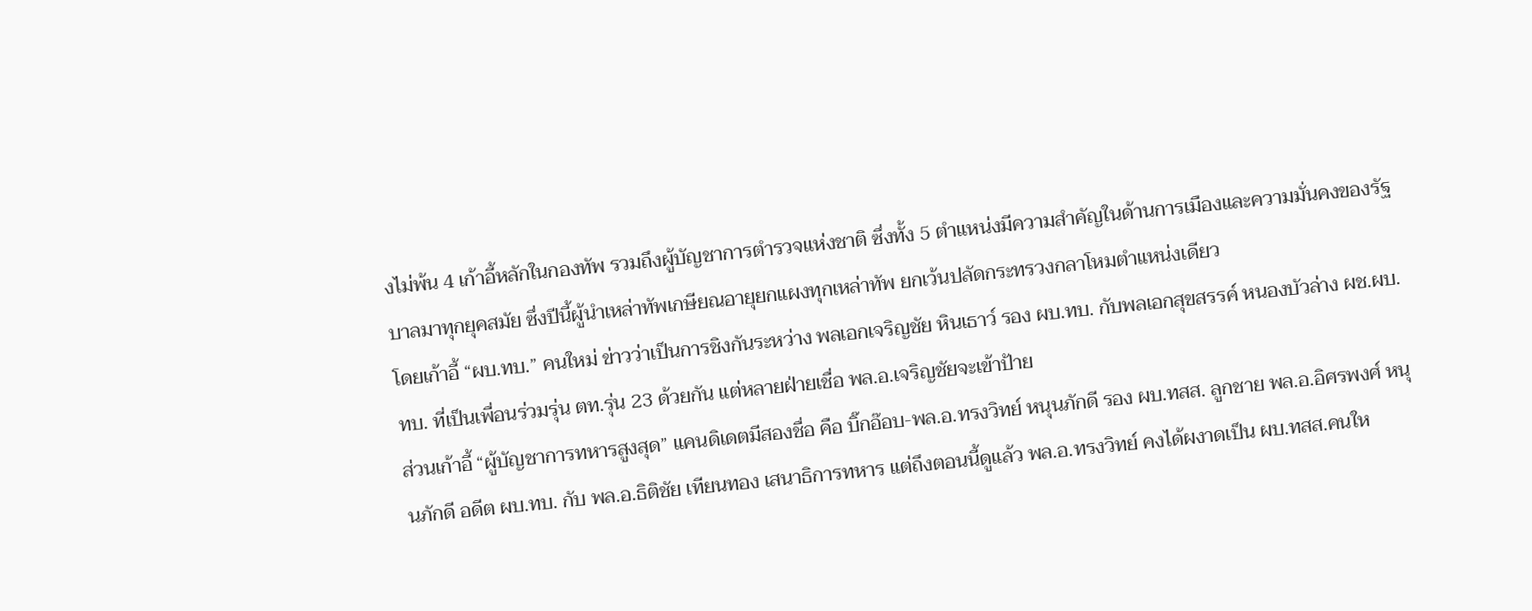งไม่พ้น 4 เก้าอี้หลักในกองทัพ รวมถึงผู้บัญชาการตำรวจแห่งชาติ ซึ่งทั้ง 5 ตำแหน่งมีความสำคัญในด้านการเมืองและความมั่นคงของรัฐบาลมาทุกยุคสมัย ซึ่งปีนี้ผู้นำเหล่าทัพเกษียณอายุยกแผงทุกเหล่าทัพ ยกเว้นปลัดกระทรวงกลาโหมตำแหน่งเดียว
โดยเก้าอี้ “ผบ.ทบ.” คนใหม่ ข่าวว่าเป็นการชิงกันระหว่าง พลเอกเจริญชัย หินเธาว์ รอง ผบ.ทบ. กับพลเอกสุขสรรค์ หนองบัวล่าง ผช.ผบ.ทบ. ที่เป็นเพื่อนร่วมรุ่น ตท.รุ่น 23 ด้วยกัน แต่หลายฝ่ายเชื่อ พล.อ.เจริญชัยจะเข้าป้าย
ส่วนเก้าอี้ “ผู้บัญชาการทหารสูงสุด” แคนดิเดตมีสองชื่อ คือ บิ๊กอ๊อบ-พล.อ.ทรงวิทย์ หนุนภักดี รอง ผบ.ทสส. ลูกชาย พล.อ.อิศรพงศ์ หนุนภักดี อดีต ผบ.ทบ. กับ พล.อ.ธิติชัย เทียนทอง เสนาธิการทหาร แต่ถึงตอนนี้ดูแล้ว พล.อ.ทรงวิทย์ คงได้ผงาดเป็น ผบ.ทสส.คนให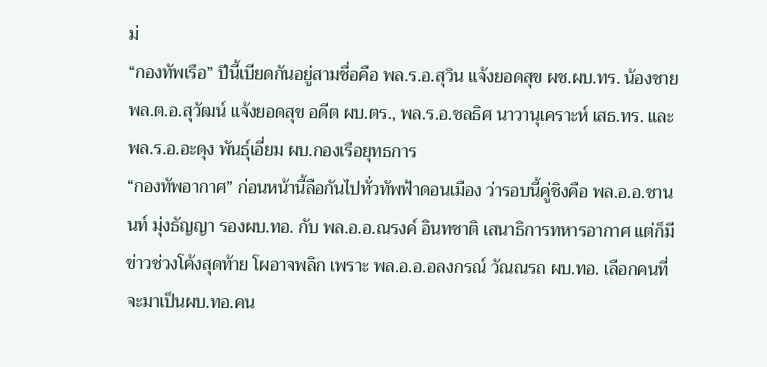ม่
“กองทัพเรือ” ปีนี้เบียดกันอยู่สามชื่อคือ พล.ร.อ.สุวิน แจ้งยอดสุข ผช.ผบ.ทร. น้องชาย พล.ต.อ.สุวัฒน์ แจ้งยอดสุข อดีต ผบ.ตร., พล.ร.อ.ชลธิศ นาวานุเคราะห์ เสธ.ทร. และ พล.ร.อ.อะดุง พันธุ์เอี่ยม ผบ.กองเรือยุทธการ
“กองทัพอากาศ” ก่อนหน้านี้ลือกันไปทั่วทัพฟ้าดอนเมือง ว่ารอบนี้คู่ชิงคือ พล.อ.อ.ชานนท์ มุ่งธัญญา รองผบ.ทอ. กับ พล.อ.อ.ณรงค์ อินทชาติ เสนาธิการทหารอากาศ แต่ก็มีข่าวช่วงโค้งสุดท้าย โผอาจพลิก เพราะ พล.อ.อ.อลงกรณ์ วัณณรถ ผบ.ทอ. เลือกคนที่จะมาเป็นผบ.ทอ.คน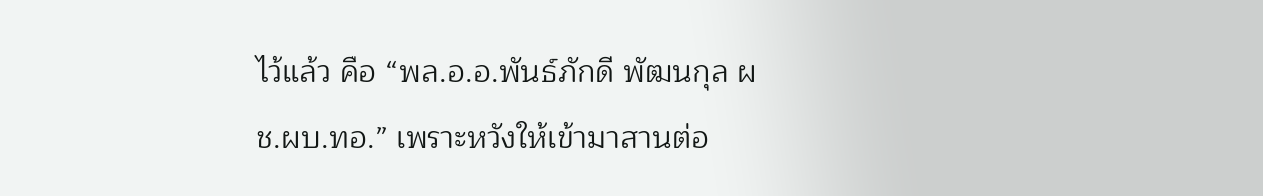ไว้แล้ว คือ “พล.อ.อ.พันธ์ภักดี พัฒนกุล ผช.ผบ.ทอ.” เพราะหวังให้เข้ามาสานต่อ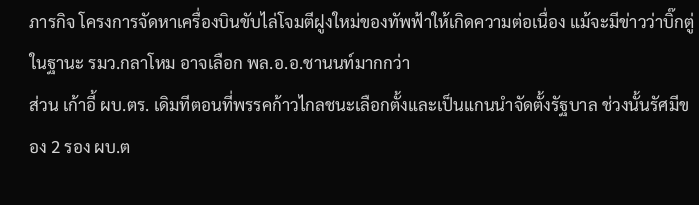ภารกิจ โครงการจัดหาเครื่องบินขับไล่โจมตีฝูงใหม่ของทัพฟ้าให้เกิดความต่อเนื่อง แม้จะมีข่าวว่าบิ๊กตู่ ในฐานะ รมว.กลาโหม อาจเลือก พล.อ.อ.ชานนท์มากกว่า
ส่วน เก้าอี้ ผบ.ตร. เดิมทีตอนที่พรรคก้าวไกลชนะเลือกตั้งและเป็นแกนนำจัดตั้งรัฐบาล ช่วงนั้นรัศมีของ 2 รอง ผบ.ต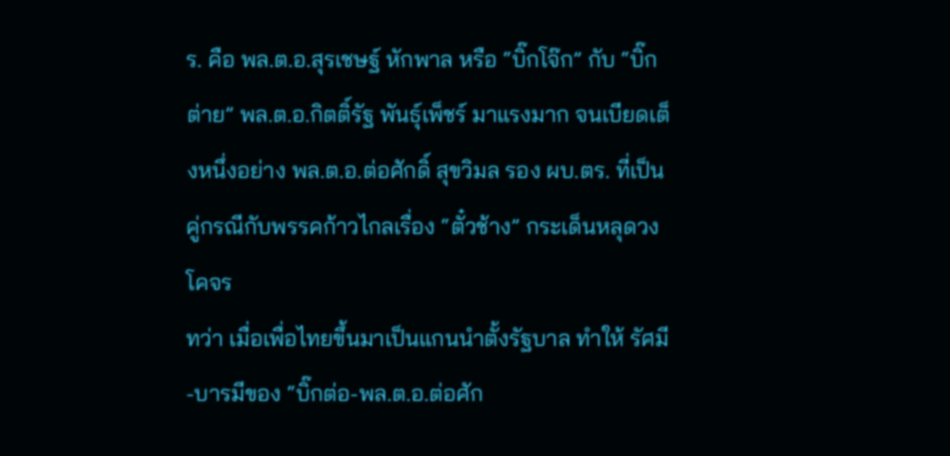ร. คือ พล.ต.อ.สุรเชษฐ์ หักพาล หรือ “บิ๊กโจ๊ก” กับ “บิ๊กต่าย” พล.ต.อ.กิตติ์รัฐ พันธุ์เพ็ชร์ มาแรงมาก จนเบียดเต็งหนึ่งอย่าง พล.ต.อ.ต่อศักดิ์ สุขวิมล รอง ผบ.ตร. ที่เป็นคู่กรณีกับพรรคก้าวไกลเรื่อง “ตั๋วช้าง” กระเด็นหลุดวงโคจร
ทว่า เมื่อเพื่อไทยขึ้นมาเป็นแกนนำตั้งรัฐบาล ทำให้ รัศมี-บารมีของ “บิ๊กต่อ-พล.ต.อ.ต่อศัก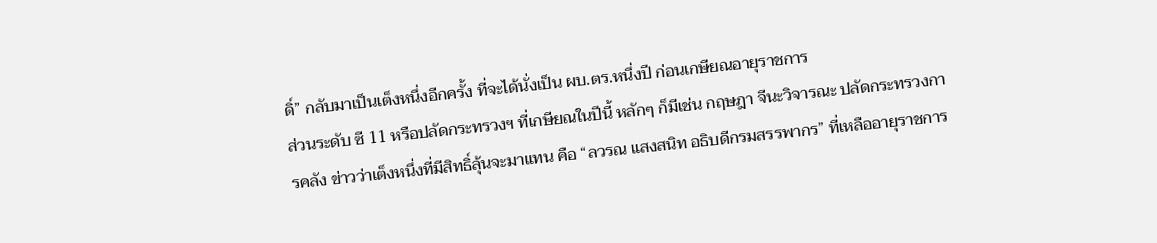ดิ์” กลับมาเป็นเต็งหนึ่งอีกครั้ง ที่จะได้นั่งเป็น ผบ.ตร.หนึ่งปี ก่อนเกษียณอายุราชการ
ส่วนระดับ ซี 11 หรือปลัดกระทรวงฯ ที่เกษียณในปีนี้ หลักๆ ก็มีเช่น กฤษฎา จีนะวิจารณะ ปลัดกระทรวงการคลัง ข่าวว่าเต็งหนึ่งที่มีสิทธิ์ลุ้นจะมาแทน คือ “ลวรณ แสงสนิท อธิบดีกรมสรรพากร” ที่เหลืออายุราชการ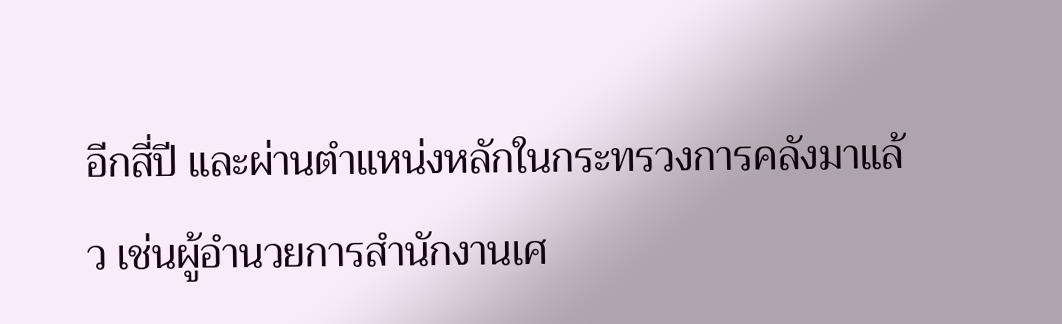อีกสี่ปี และผ่านตำแหน่งหลักในกระทรวงการคลังมาแล้ว เช่นผู้อำนวยการสำนักงานเศ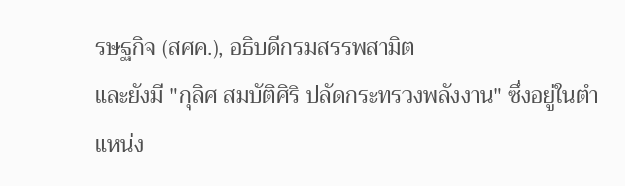รษฐกิจ (สศค.), อธิบดีกรมสรรพสามิต
และยังมี "กุลิศ สมบัติศิริ ปลัดกระทรวงพลังงาน" ซึ่งอยู่ในตำแหน่ง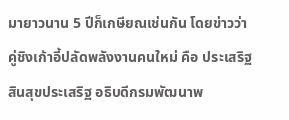มายาวนาน 5 ปีก็เกษียณเช่นกัน โดยข่าวว่า คู่ชิงเก้าอี้ปลัดพลังงานคนใหม่ คือ ประเสริฐ สินสุขประเสริฐ อธิบดีกรมพัฒนาพ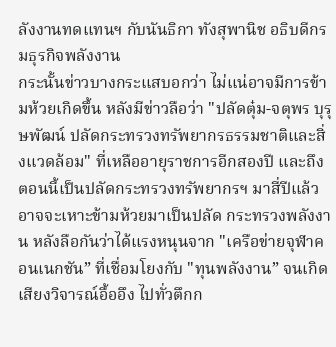ลังงานทดแทนฯ กับนันธิกา ทังสุพานิช อธิบดีกรมธุรกิจพลังงาน
กระนั้นข่าวบางกระแสบอกว่า ไม่แน่อาจมีการข้ามห้วยเกิดขึ้น หลังมีข่าวลือว่า "ปลัดตุ๋ม-จตุพร บุรุษพัฒน์ ปลัดกระทรวงทรัพยากรธรรมชาติและสิ่งแวดล้อม" ที่เหลืออายุราชการอีกสองปี และถึงตอนนี้เป็นปลัดกระทรวงทรัพยากรฯ มาสี่ปีแล้ว อาจจะเหาะข้ามห้วยมาเป็นปลัด กระทรวงพลังงาน หลังลือกันว่าได้แรงหนุนจาก "เครือข่ายจุฬาคอนเนกชัน” ที่เชื่อมโยงกับ "ทุนพลังงาน” จนเกิดเสียงวิจารณ์อื้ออึง ไปทั่วตึกก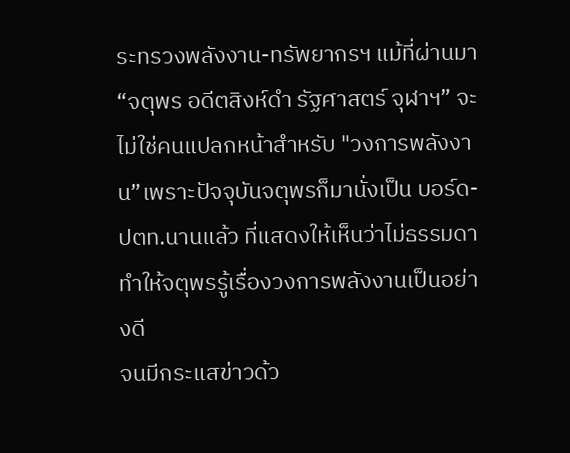ระทรวงพลังงาน-ทรัพยากรฯ แม้ที่ผ่านมา “จตุพร อดีตสิงห์ดำ รัฐศาสตร์ จุฬาฯ” จะไม่ใช่คนแปลกหน้าสำหรับ "วงการพลังงาน”เพราะปัจจุบันจตุพรก็มานั่งเป็น บอร์ด-ปตท.นานแล้ว ที่แสดงให้เห็นว่าไม่ธรรมดา ทำให้จตุพรรู้เรื่องวงการพลังงานเป็นอย่างดี
จนมีกระแสข่าวด้ว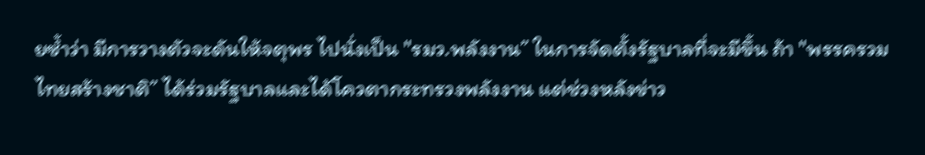ยซ้ำว่า มีการวางตัวจะดันให้จตุพร ไปนั่งเป็น "รมว.พลังงาน” ในการจัดตั้งรัฐบาลที่จะมีขึ้น ถ้า "พรรครวมไทยสร้างชาติ” ได้ร่วมรัฐบาลและได้โควตากระทรวงพลังงาน แต่ช่วงหลังข่าว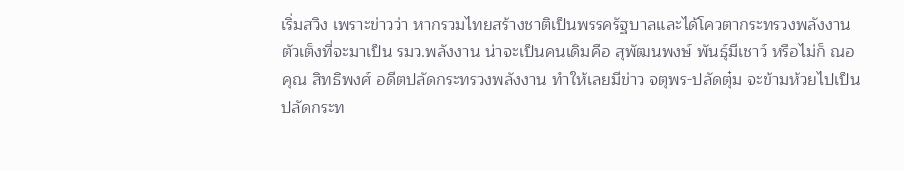เริ่มสวิง เพราะข่าวว่า หากรวมไทยสร้างชาติเป็นพรรครัฐบาลและได้โควตากระทรวงพลังงาน ตัวเต็งที่จะมาเป็น รมว.พลังงาน น่าจะเป็นคนเดิมคือ สุพัฒนพงษ์ พันธุ์มีเชาว์ หรือไม่ก็ ณอคุณ สิทธิพงศ์ อดีตปลัดกระทรวงพลังงาน ทำให้เลยมีข่าว จตุพร-ปลัดตุ๋ม จะข้ามห้วยไปเป็นปลัดกระท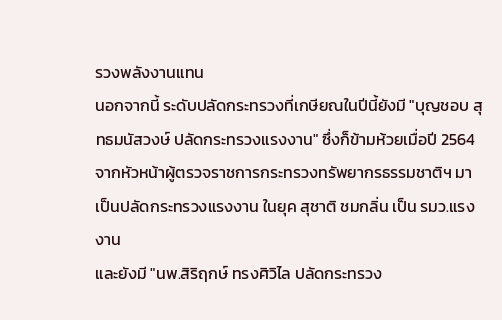รวงพลังงานแทน
นอกจากนี้ ระดับปลัดกระทรวงที่เกษียณในปีนี้ยังมี "บุญชอบ สุทธมนัสวงษ์ ปลัดกระทรวงแรงงาน" ซึ่งก็ข้ามห้วยเมื่อปี 2564 จากหัวหน้าผู้ตรวจราชการกระทรวงทรัพยากรธรรมชาติฯ มาเป็นปลัดกระทรวงแรงงาน ในยุค สุชาติ ชมกลิ่น เป็น รมว.แรงงาน
และยังมี "นพ.สิริฤกษ์ ทรงศิวิไล ปลัดกระทรวง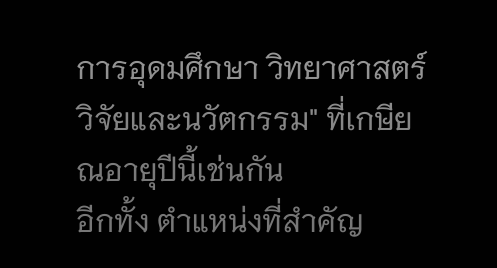การอุดมศึกษา วิทยาศาสตร์ วิจัยและนวัตกรรม" ที่เกษียณอายุปีนี้เช่นกัน
อีกทั้ง ตำแหน่งที่สำคัญ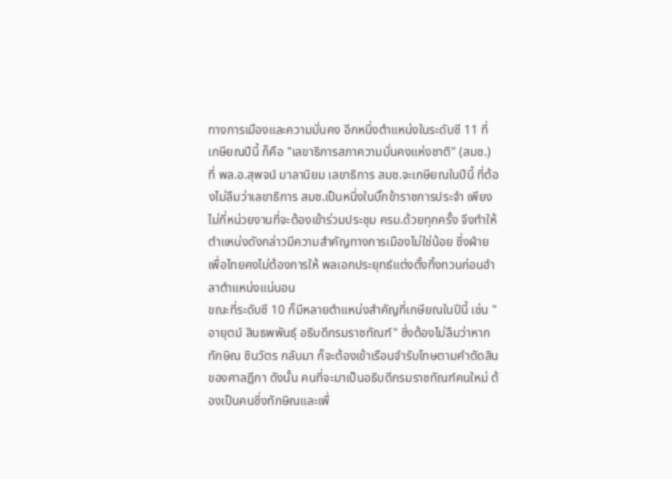ทางการเมืองและความมั่นคง อีกหนึ่งตำแหน่งในระดับซี 11 ที่เกษียณปีนี้ ก็คือ "เลขาธิการสภาความมั่นคงแห่งชาติ" (สมช.) ที่ พล.อ.สุพจน์ มาลานิยม เลขาธิการ สมช.จะเกษียณในปีนี้ ที่ต้องไม่ลืมว่าเลขาธิการ สมช.เป็นหนึ่งในบิ๊กข้าราชการประจำ เพียงไม่กี่หน่วยงานที่จะต้องเข้าร่วมประชุม ครม.ด้วยทุกครั้ง จึงทำให้ตำแหน่งดังกล่าวมีความสำคัญทางการเมืองไม่ใช่น้อย ซึ่งฝ่ายเพื่อไทยคงไม่ต้องการให้ พลเอกประยุทธ์แต่งตั้งทิ้งทวนก่อนอำลาตำแหน่งแน่นอน
ขณะที่ระดับซี 10 ก็มีหลายตำแหน่งสำคัญที่เกษียณในปีนี้ เช่น "อายุตม์ สินธพพันธุ์ อธิบดีกรมราชทัณฑ์" ซึ่งต้องไม่ลืมว่าหากทักษิณ ชินวัตร กลับมา ก็จะต้องเข้าเรือนจำรับโทษตามคำตัดสินของศาลฎีกา ดังนั้น คนที่จะมาเป็นอธิบดีกรมราชทัณฑ์คนใหม่ ต้องเป็นคนซึ่งทักษิณและเพื่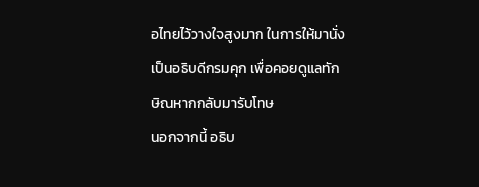อไทยไว้วางใจสูงมาก ในการให้มานั่งเป็นอธิบดีกรมคุก เพื่อคอยดูแลทักษิณหากกลับมารับโทษ
นอกจากนี้ อธิบ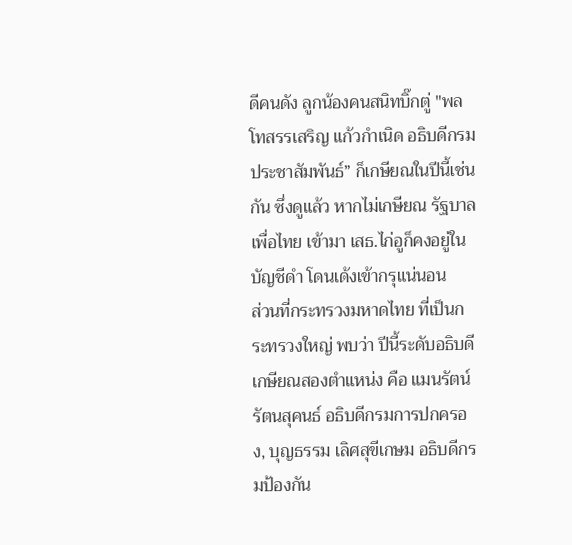ดีคนดัง ลูกน้องคนสนิทบิ๊กตู่ "พลโทสรรเสริญ แก้วกำเนิด อธิบดีกรมประชาสัมพันธ์” ก็เกษียณในปีนี้เช่นกัน ซึ่งดูแล้ว หากไม่เกษียณ รัฐบาลเพื่อไทย เข้ามา เสธ.ไก่อูก็คงอยู่ในบัญชีดำ โดนเด้งเข้ากรุแน่นอน
ส่วนที่กระทรวงมหาดไทย ที่เป็นกระทรวงใหญ่ พบว่า ปีนี้ระดับอธิบดีเกษียณสองตำแหน่ง คือ แมนรัตน์ รัตนสุคนธ์ อธิบดีกรมการปกครอง, บุญธรรม เลิศสุขีเกษม อธิบดีกรมป้องกัน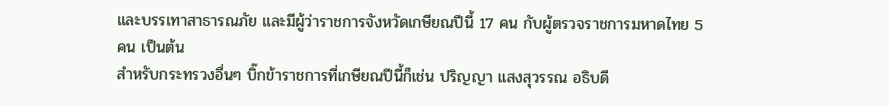และบรรเทาสาธารณภัย และมีผู้ว่าราชการจังหวัดเกษียณปีนี้ 17 คน กับผู้ตรวจราชการมหาดไทย 5 คน เป็นต้น
สำหรับกระทรวงอื่นๆ บิ๊กข้าราชการที่เกษียณปีนี้ก็เช่น ปริญญา แสงสุวรรณ อธิบดี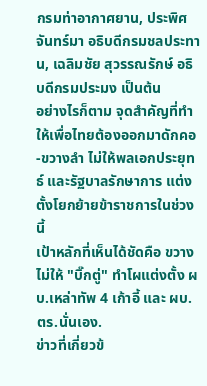กรมท่าอากาศยาน, ประพิศ จันทร์มา อธิบดีกรมชลประทาน, เฉลิมชัย สุวรรณรักษ์ อธิบดีกรมประมง เป็นต้น
อย่างไรก็ตาม จุดสำคัญที่ทำให้เพื่อไทยต้องออกมาดักคอ-ขวางลำ ไม่ให้พลเอกประยุทธ์ และรัฐบาลรักษาการ แต่งตั้งโยกย้ายข้าราชการในช่วงนี้
เป้าหลักที่เห็นได้ชัดคือ ขวางไม่ให้ "บิ๊กตู่" ทำโผแต่งตั้ง ผบ.เหล่าทัพ 4 เก้าอี้ และ ผบ.ตร.นั่นเอง.
ข่าวที่เกี่ยวข้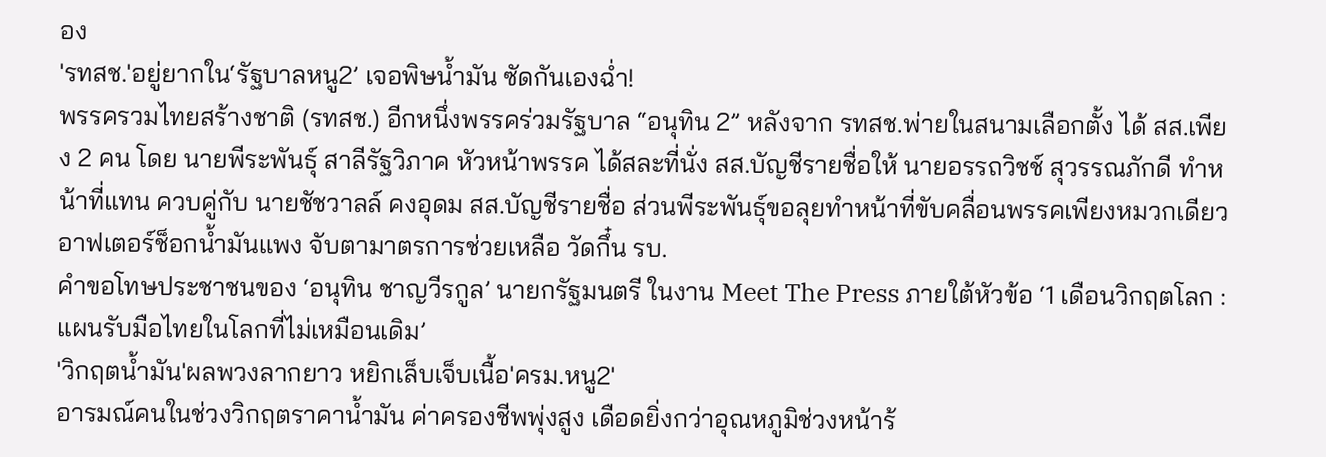อง
'รทสช.'อยู่ยากใน‘รัฐบาลหนู2’ เจอพิษน้ำมัน ซัดกันเองฉ่ำ!
พรรครวมไทยสร้างชาติ (รทสช.) อีกหนึ่งพรรคร่วมรัฐบาล “อนุทิน 2” หลังจาก รทสช.พ่ายในสนามเลือกตั้ง ได้ สส.เพียง 2 คน โดย นายพีระพันธุ์ สาลีรัฐวิภาค หัวหน้าพรรค ได้สละที่นั่ง สส.บัญชีรายชื่อให้ นายอรรถวิชช์ สุวรรณภักดี ทำหน้าที่แทน ควบคู่กับ นายชัชวาลล์ คงอุดม สส.บัญชีรายชื่อ ส่วนพีระพันธุ์ขอลุยทำหน้าที่ขับคลื่อนพรรคเพียงหมวกเดียว
อาฟเตอร์ช็อกน้ำมันแพง จับตามาตรการช่วยเหลือ วัดกึ๋น รบ.
คำขอโทษประชาชนของ ‘อนุทิน ชาญวีรกูล’ นายกรัฐมนตรี ในงาน Meet The Press ภายใต้หัวข้อ ‘1 เดือนวิกฤตโลก : แผนรับมือไทยในโลกที่ไม่เหมือนเดิม’
'วิกฤตน้ำมัน'ผลพวงลากยาว หยิกเล็บเจ็บเนื้อ'ครม.หนู2'
อารมณ์คนในช่วงวิกฤตราคาน้ำมัน ค่าครองชีพพุ่งสูง เดือดยิ่งกว่าอุณหภูมิช่วงหน้าร้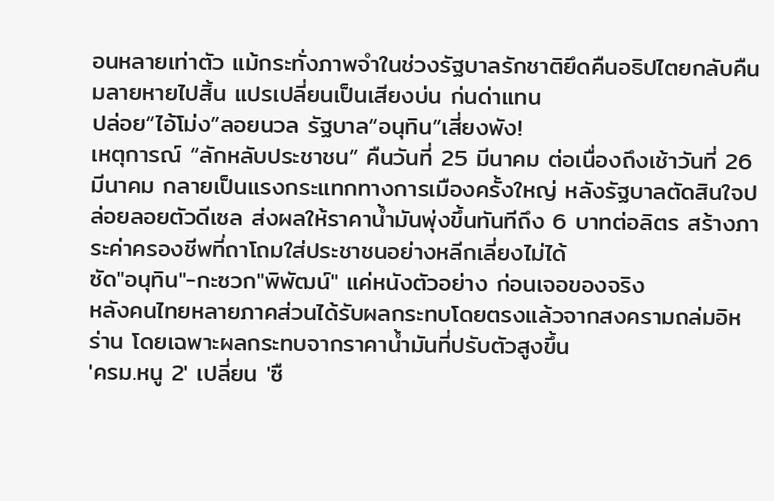อนหลายเท่าตัว แม้กระทั่งภาพจำในช่วงรัฐบาลรักชาติยึดคืนอธิปไตยกลับคืนมลายหายไปสิ้น แปรเปลี่ยนเป็นเสียงบ่น ก่นด่าแทน
ปล่อย“ไอ้โม่ง”ลอยนวล รัฐบาล“อนุทิน”เสี่ยงพัง!
เหตุการณ์ “ลักหลับประชาชน” คืนวันที่ 25 มีนาคม ต่อเนื่องถึงเช้าวันที่ 26 มีนาคม กลายเป็นแรงกระแทกทางการเมืองครั้งใหญ่ หลังรัฐบาลตัดสินใจปล่อยลอยตัวดีเซล ส่งผลให้ราคาน้ำมันพุ่งขึ้นทันทีถึง 6 บาทต่อลิตร สร้างภาระค่าครองชีพที่ถาโถมใส่ประชาชนอย่างหลีกเลี่ยงไม่ได้
ซัด"อนุทิน"-กะซวก"พิพัฒน์" แค่หนังตัวอย่าง ก่อนเจอของจริง
หลังคนไทยหลายภาคส่วนได้รับผลกระทบโดยตรงแล้วจากสงครามถล่มอิหร่าน โดยเฉพาะผลกระทบจากราคาน้ำมันที่ปรับตัวสูงขึ้น
'ครม.หนู 2' เปลี่ยน 'ซื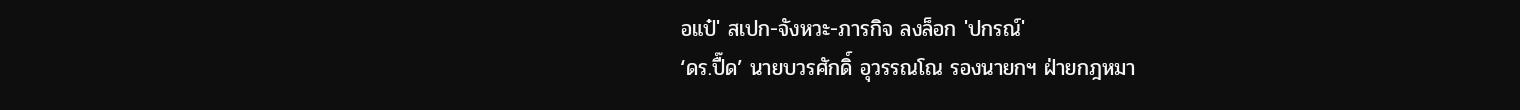อแป๋' สเปก-จังหวะ-ภารกิจ ลงล็อก 'ปกรณ์'
‘ดร.ปื๊ด’ นายบวรศักดิ์ อุวรรณโณ รองนายกฯ ฝ่ายกฎหมา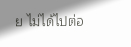ย ไม่ได้ไปต่อ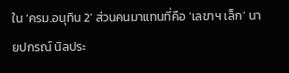ใน ‘ครม.อนุทิน 2’ ส่วนคนมาแทนที่คือ ‘เลขาฯ เล็ก’ นายปกรณ์ นิลประ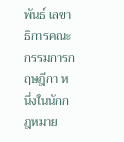พันธ์ เลขาธิการคณะกรรมการกฤษฎีกา หนึ่งในนักกฎหมาย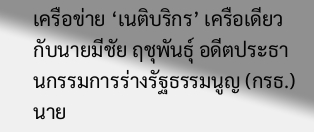เครือข่าย ‘เนติบริกร’ เครือเดียวกับนายมีชัย ฤชุพันธุ์ อดีตประธานกรรมการร่างรัฐธรรมนูญ (กรธ.) นาย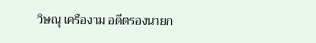วิษณุ เครืองาม อดีตรองนายก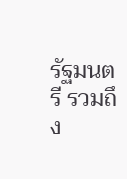รัฐมนตรี รวมถึง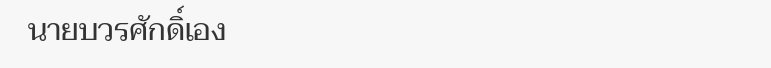นายบวรศักดิ์เอง